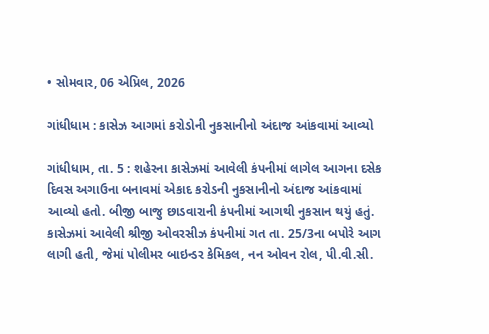• સોમવાર, 06 એપ્રિલ, 2026

ગાંધીધામ : કાસેઝ આગમાં કરોડોની નુકસાનીનો અંદાજ આંકવામાં આવ્યો

ગાંધીધામ, તા. 5 : શહેરના કાસેઝમાં આવેલી કંપનીમાં લાગેલ આગના દસેક દિવસ અગાઉના બનાવમાં એકાદ કરોડની નુકસાનીનો અંદાજ આંકવામાં આવ્યો હતો. બીજી બાજુ છાડવારાની કંપનીમાં આગથી નુકસાન થયું હતું. કાસેઝમાં આવેલી શ્રીજી ઓવરસીઝ કંપનીમાં ગત તા. 25/3ના બપોરે આગ લાગી હતી, જેમાં પોલીમર બાઇન્ડર કેમિકલ, નન ઓવન રોલ, પી.વી.સી.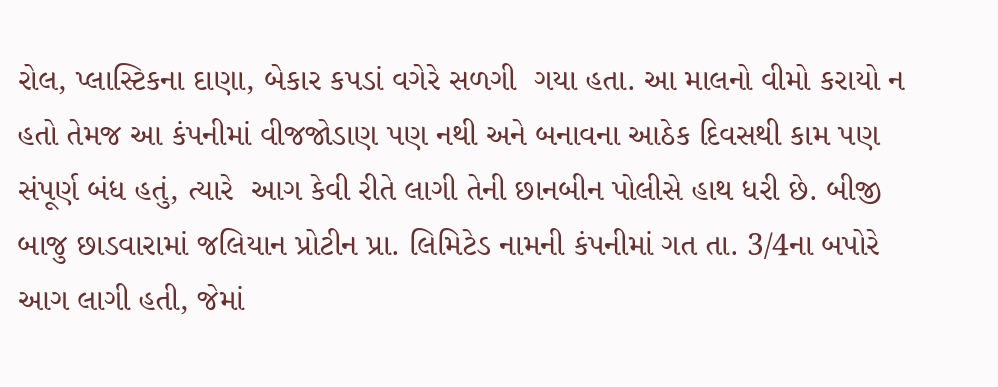રોલ, પ્લાસ્ટિકના દાણા, બેકાર કપડાં વગેરે સળગી  ગયા હતા. આ માલનો વીમો કરાયો ન હતો તેમજ આ કંપનીમાં વીજજોડાણ પણ નથી અને બનાવના આઠેક દિવસથી કામ પણ સંપૂર્ણ બંધ હતું, ત્યારે  આગ કેવી રીતે લાગી તેની છાનબીન પોલીસે હાથ ધરી છે. બીજી બાજુ છાડવારામાં જલિયાન પ્રોટીન પ્રા. લિમિટેડ નામની કંપનીમાં ગત તા. 3/4ના બપોરે આગ લાગી હતી, જેમાં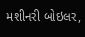મશીનરી બોઇલર,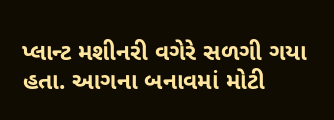પ્લાન્ટ મશીનરી વગેરે સળગી ગયા હતા. આગના બનાવમાં મોટી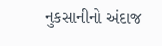નુકસાનીનો અંદાજ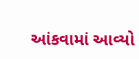આંકવામાં આવ્યો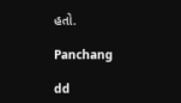હતો.

Panchang

dd